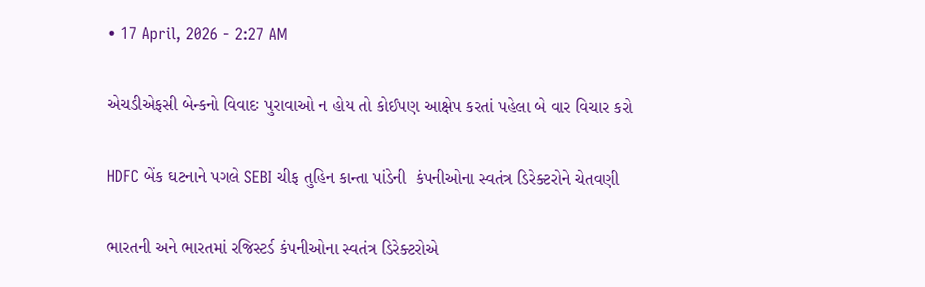• 17 April, 2026 - 2:27 AM

એચડીએફસી બેન્કનો વિવાદઃ પુરાવાઓ ન હોય તો કોઈપણ આક્ષેપ કરતાં પહેલા બે વાર વિચાર કરો

HDFC બેંક ઘટનાને પગલે SEBI ચીફ તુહિન કાન્તા પાંડેની  કંપનીઓના સ્વતંત્ર ડિરેક્ટરોને ચેતવણી

ભારતની અને ભારતમાં રજિસ્ટર્ડ કંપનીઓના સ્વતંત્ર ડિરેક્ટરોએ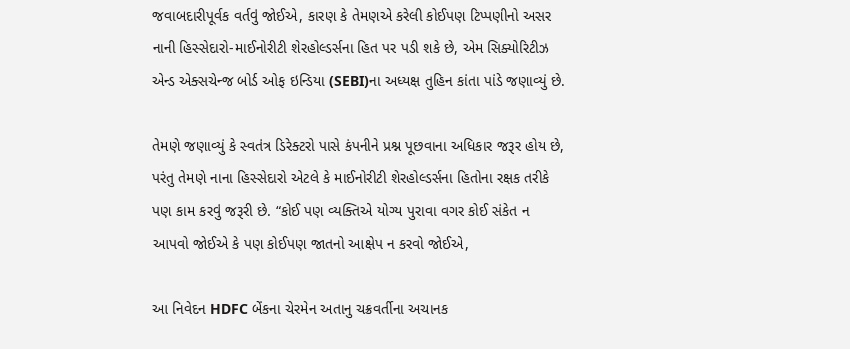જવાબદારીપૂર્વક વર્તવું જોઈએ, કારણ કે તેમણએ કરેલી કોઈપણ ટિપ્પણીનો અસર નાની હિસ્સેદારો-માઈનોરીટી શેરહોલ્ડર્સના હિત પર પડી શકે છે, એમ સિક્યોરિટીઝ એન્ડ એક્સચેન્જ બોર્ડ ઓફ ઇન્ડિયા (SEBI)ના અધ્યક્ષ તુહિન કાંતા પાંડે જણાવ્યું છે.

તેમણે જણાવ્યું કે સ્વતંત્ર ડિરેક્ટરો પાસે કંપનીને પ્રશ્ન પૂછવાના અધિકાર જરૂર હોય છે, પરંતુ તેમણે નાના હિસ્સેદારો એટલે કે માઈનોરીટી શેરહોલ્ડર્સના હિતોના રક્ષક તરીકે પણ કામ કરવું જરૂરી છે. “કોઈ પણ વ્યક્તિએ યોગ્ય પુરાવા વગર કોઈ સંકેત ન આપવો જોઈએ કે પણ કોઈપણ જાતનો આક્ષેપ ન કરવો જોઈએ,

આ નિવેદન HDFC બેંકના ચેરમેન અતાનુ ચક્રવર્તીના અચાનક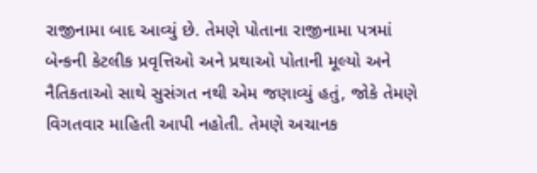રાજીનામા બાદ આવ્યું છે. તેમણે પોતાના રાજીનામા પત્રમાં બેન્કની કેટલીક પ્રવૃત્તિઓ અને પ્રથાઓ પોતાની મૂલ્યો અને નૈતિકતાઓ સાથે સુસંગત નથી એમ જણાવ્યું હતું, જોકે તેમણે વિગતવાર માહિતી આપી નહોતી. તેમણે અચાનક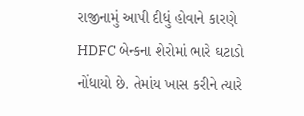રાજીનામું આપી દીધું હોવાને કારણે HDFC બેન્કના શેરોમાં ભારે ઘટાડો નોંધાયો છે. તેમાંય ખાસ કરીને ત્યારે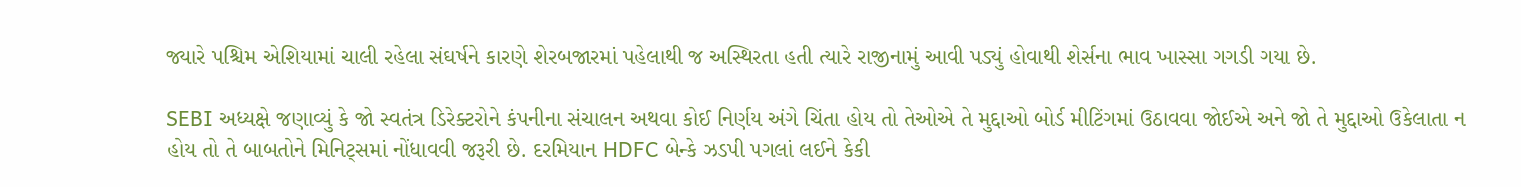જ્યારે પશ્ચિમ એશિયામાં ચાલી રહેલા સંઘર્ષને કારણે શેરબજારમાં પહેલાથી જ અસ્થિરતા હતી ત્યારે રાજીનામું આવી પડ્યું હોવાથી શેર્સના ભાવ ખાસ્સા ગગડી ગયા છે.

SEBI અધ્યક્ષે જણાવ્યું કે જો સ્વતંત્ર ડિરેક્ટરોને કંપનીના સંચાલન અથવા કોઈ નિર્ણય અંગે ચિંતા હોય તો તેઓએ તે મુદ્દાઓ બોર્ડ મીટિંગમાં ઉઠાવવા જોઈએ અને જો તે મુદ્દાઓ ઉકેલાતા ન હોય તો તે બાબતોને મિનિટ્સમાં નોંધાવવી જરૂરી છે. દરમિયાન HDFC બેન્કે ઝડપી પગલાં લઈને કેકી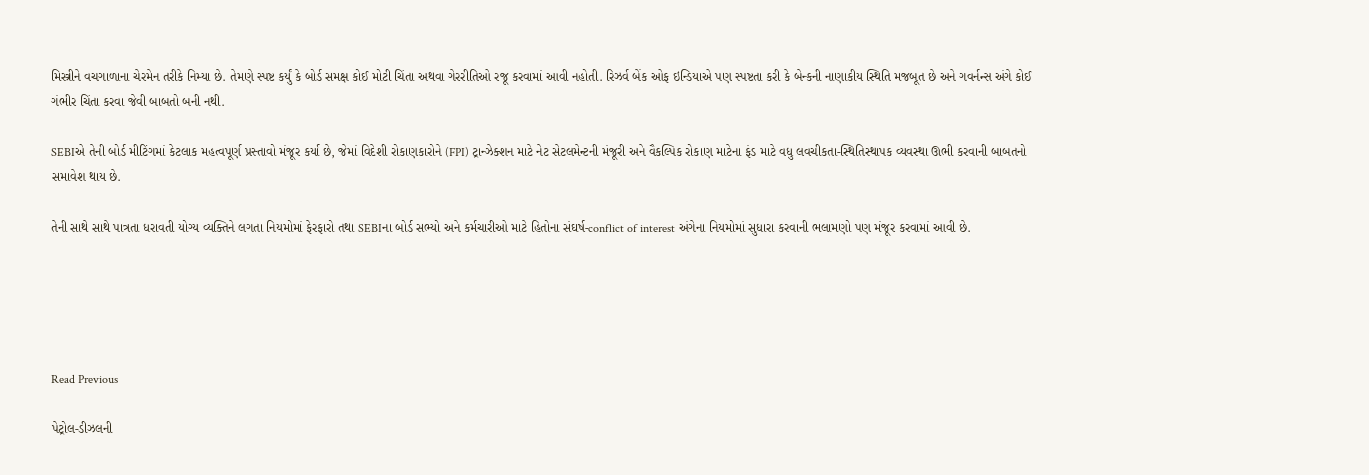મિસ્ત્રીને વચગાળાના ચેરમેન તરીકે નિમ્યા છે. તેમણે સ્પષ્ટ કર્યું કે બોર્ડ સમક્ષ કોઈ મોટી ચિંતા અથવા ગેરરીતિઓ રજૂ કરવામાં આવી નહોતી. રિઝર્વ બેંક ઓફ ઇન્ડિયાએ પણ સ્પષ્ટતા કરી કે બેન્કની નાણાકીય સ્થિતિ મજબૂત છે અને ગવર્નન્સ અંગે કોઈ ગંભીર ચિંતા કરવા જેવી બાબતો બની નથી.

SEBIએ તેની બોર્ડ મીટિંગમાં કેટલાક મહત્વપૂર્ણ પ્રસ્તાવો મંજૂર કર્યા છે, જેમાં વિદેશી રોકાણકારોને (FPI) ટ્રાન્ઝેક્શન માટે નેટ સેટલમેન્ટની મંજૂરી અને વૈકલ્પિક રોકાણ માટેના ફંડ માટે વધુ લવચીકતા-સ્થિતિસ્થાપક વ્યવસ્થા ઊભી કરવાની બાબતનો સમાવેશ થાય છે.

તેની સાથે સાથે પાત્રતા ધરાવતી યોગ્ય વ્યક્તિને લગતા નિયમોમાં ફેરફારો તથા SEBIના બોર્ડ સભ્યો અને કર્મચારીઓ માટે હિતોના સંઘર્ષ-conflict of interest અંગેના નિયમોમાં સુધારા કરવાની ભલામણો પણ મંજૂર કરવામાં આવી છે.





Read Previous

પેટ્રોલ-ડીઝલની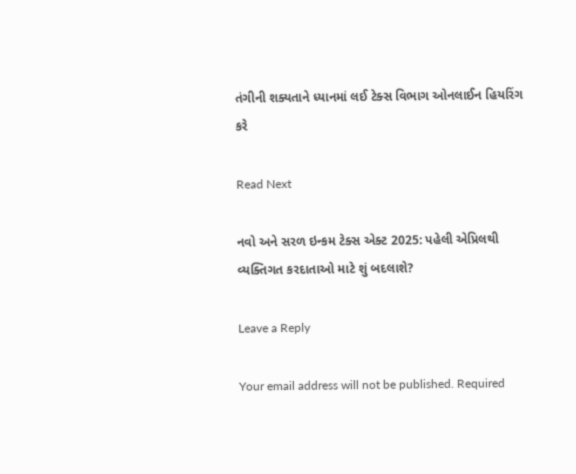તંગીની શક્યતાને ધ્યાનમાં લઈ ટેક્સ વિભાગ ઓનલાઈન હિયરિંગ કરે

Read Next

નવો અને સરળ ઇન્કમ ટેક્સ એક્ટ 2025: પહેલી એપ્રિલથી વ્યક્તિગત કરદાતાઓ માટે શું બદલાશે?

Leave a Reply

Your email address will not be published. Required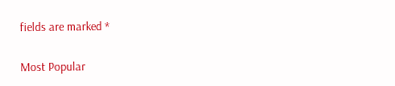fields are marked *

Most Popular